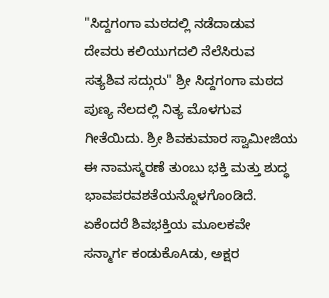"ಸಿದ್ದಗಂಗಾ ಮಠದಲ್ಲಿ ನಡೆದಾಡುವ ದೇವರು ಕಲಿಯುಗದಲಿ ನೆಲೆಸಿರುವ ಸತ್ಯಶಿವ ಸದ್ಗುರು" ಶ್ರೀ ಸಿದ್ದಗಂಗಾ ಮಠದ ಪುಣ್ಯ ನೆಲದಲ್ಲಿ ನಿತ್ಯ ಮೊಳಗುವ ಗೀತೆಯಿದು. ಶ್ರೀ ಶಿವಕುಮಾರ ಸ್ವಾಮೀಜಿಯ ಈ ನಾಮಸ್ಮರಣೆ ತುಂಬು ಭಕ್ತಿ ಮತ್ತು ಶುದ್ಧ ಭಾವಪರವಶತೆಯನ್ನೊಳಗೊಂಡಿದೆ. ಏಕೆಂದರೆ ಶಿವಭಕ್ತಿಯ ಮೂಲಕವೇ ಸನ್ಮಾರ್ಗ ಕಂಡುಕೊAಡು, ಅಕ್ಷರ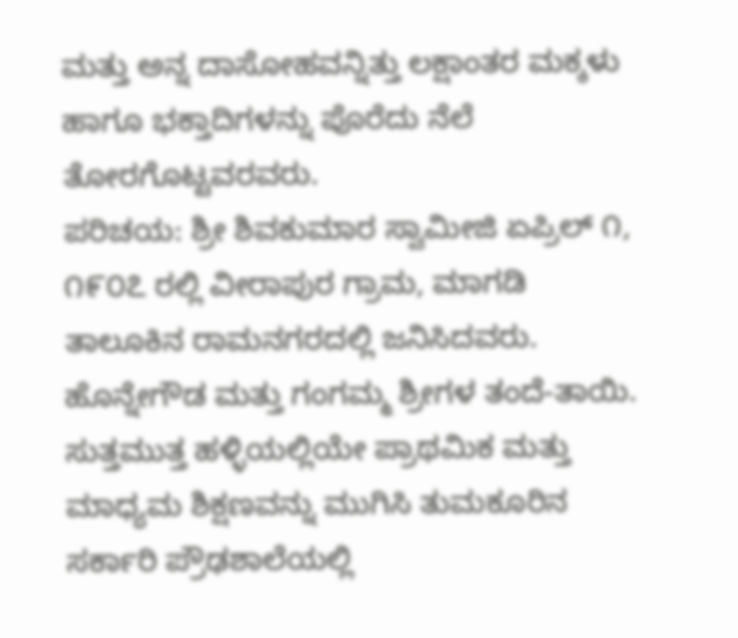ಮತ್ತು ಅನ್ನ ದಾಸೋಹವನ್ನಿತ್ತು ಲಕ್ಷಾಂತರ ಮಕ್ಕಳು ಹಾಗೂ ಭಕ್ತಾದಿಗಳನ್ನು ಪೊರೆದು ನೆಲೆ ತೋರಗೊಟ್ಟವರವರು.
ಪರಿಚಯ: ಶ್ರೀ ಶಿವಕುಮಾರ ಸ್ವಾಮೀಜಿ ಏಪ್ರಿಲ್ ೧, ೧೯೦೭ ರಲ್ಲಿ ವೀರಾಪುರ ಗ್ರಾಮ, ಮಾಗಡಿ ತಾಲೂಕಿನ ರಾಮನಗರದಲ್ಲಿ ಜನಿಸಿದವರು. ಹೊನ್ನೇಗೌಡ ಮತ್ತು ಗಂಗಮ್ಮ ಶ್ರೀಗಳ ತಂದೆ-ತಾಯಿ. ಸುತ್ತಮುತ್ತ ಹಳ್ಳಿಯಲ್ಲಿಯೇ ಪ್ರಾಥಮಿಕ ಮತ್ತು ಮಾಧ್ಯಮ ಶಿಕ್ಷಣವನ್ನು ಮುಗಿಸಿ ತುಮಕೂರಿನ ಸರ್ಕಾರಿ ಪ್ರೌಢಶಾಲೆಯಲ್ಲಿ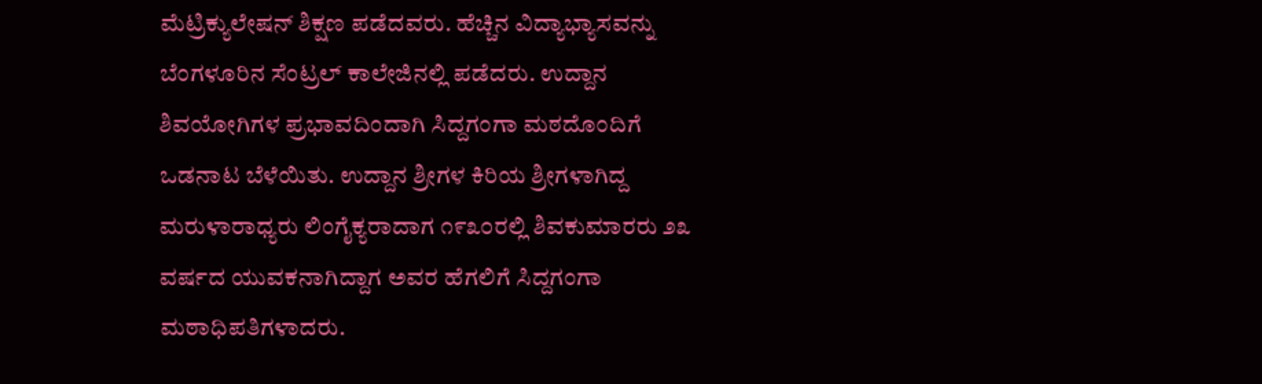ಮೆಟ್ರಿಕ್ಯುಲೇಷನ್ ಶಿಕ್ಷಣ ಪಡೆದವರು. ಹೆಚ್ಚಿನ ವಿದ್ಯಾಭ್ಯಾಸವನ್ನು ಬೆಂಗಳೂರಿನ ಸೆಂಟ್ರಲ್ ಕಾಲೇಜಿನಲ್ಲಿ ಪಡೆದರು. ಉದ್ದಾನ ಶಿವಯೋಗಿಗಳ ಪ್ರಭಾವದಿಂದಾಗಿ ಸಿದ್ದಗಂಗಾ ಮಠದೊಂದಿಗೆ ಒಡನಾಟ ಬೆಳೆಯಿತು. ಉದ್ದಾನ ಶ್ರೀಗಳ ಕಿರಿಯ ಶ್ರೀಗಳಾಗಿದ್ದ ಮರುಳಾರಾಧ್ಯರು ಲಿಂಗೈಕ್ಯರಾದಾಗ ೧೯೩೦ರಲ್ಲಿ ಶಿವಕುಮಾರರು ೨೩ ವರ್ಷದ ಯುವಕನಾಗಿದ್ದಾಗ ಅವರ ಹೆಗಲಿಗೆ ಸಿದ್ದಗಂಗಾ ಮಠಾಧಿಪತಿಗಳಾದರು.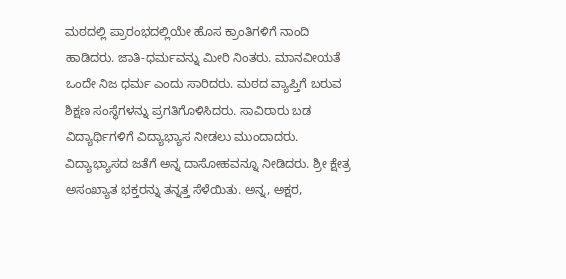ಮಠದಲ್ಲಿ ಪ್ರಾರಂಭದಲ್ಲಿಯೇ ಹೊಸ ಕ್ರಾಂತಿಗಳಿಗೆ ನಾಂದಿ ಹಾಡಿದರು. ಜಾತಿ-ಧರ್ಮವನ್ನು ಮೀರಿ ನಿಂತರು. ಮಾನವೀಯತೆ ಒಂದೇ ನಿಜ ಧರ್ಮ ಎಂದು ಸಾರಿದರು. ಮಠದ ವ್ಯಾಪ್ತಿಗೆ ಬರುವ ಶಿಕ್ಷಣ ಸಂಸ್ಥೆಗಳನ್ನು ಪ್ರಗತಿಗೊಳಿಸಿದರು. ಸಾವಿರಾರು ಬಡ ವಿದ್ಯಾರ್ಥಿಗಳಿಗೆ ವಿದ್ಯಾಭ್ಯಾಸ ನೀಡಲು ಮುಂದಾದರು. ವಿದ್ಯಾಭ್ಯಾಸದ ಜತೆಗೆ ಅನ್ನ ದಾಸೋಹವನ್ನೂ ನೀಡಿದರು. ಶ್ರೀ ಕ್ಷೇತ್ರ ಅಸಂಖ್ಯಾತ ಭಕ್ತರನ್ನು ತನ್ನತ್ತ ಸೆಳೆಯಿತು. ಅನ್ನ, ಅಕ್ಷರ,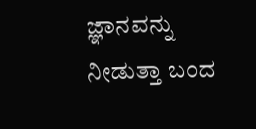ಜ್ಞಾನವನ್ನು ನೀಡುತ್ತಾ ಬಂದ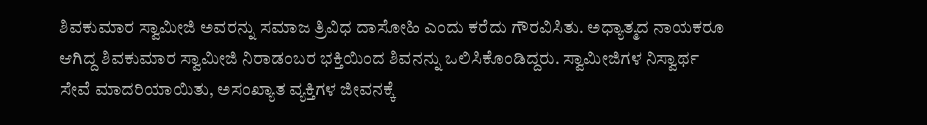ಶಿವಕುಮಾರ ಸ್ವಾಮೀಜಿ ಅವರನ್ನು ಸಮಾಜ ತ್ರಿವಿಧ ದಾಸೋಹಿ ಎಂದು ಕರೆದು ಗೌರವಿಸಿತು. ಅಧ್ಯಾತ್ಮದ ನಾಯಕರೂ ಆಗಿದ್ದ ಶಿವಕುಮಾರ ಸ್ವಾಮೀಜಿ ನಿರಾಡಂಬರ ಭಕ್ತಿಯಿಂದ ಶಿವನನ್ನು ಒಲಿಸಿಕೊಂಡಿದ್ದರು. ಸ್ವಾಮೀಜಿಗಳ ನಿಸ್ವಾರ್ಥ ಸೇವೆ ಮಾದರಿಯಾಯಿತು, ಅಸಂಖ್ಯಾತ ವ್ಯಕ್ತಿಗಳ ಜೀವನಕ್ಕೆ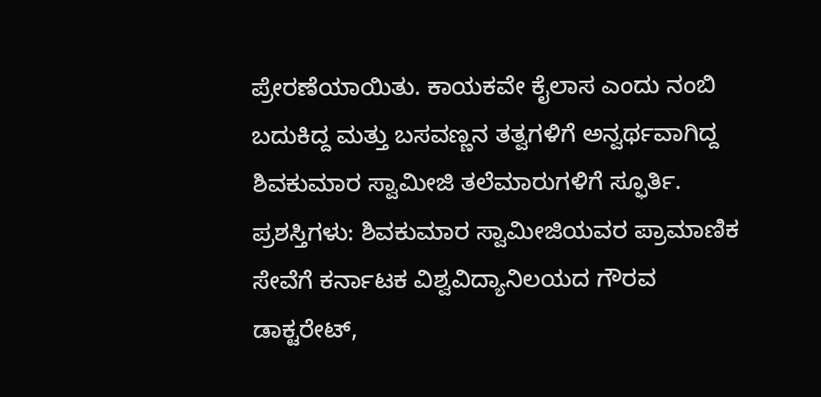ಪ್ರೇರಣೆಯಾಯಿತು. ಕಾಯಕವೇ ಕೈಲಾಸ ಎಂದು ನಂಬಿ ಬದುಕಿದ್ದ ಮತ್ತು ಬಸವಣ್ಣನ ತತ್ವಗಳಿಗೆ ಅನ್ವರ್ಥವಾಗಿದ್ದ ಶಿವಕುಮಾರ ಸ್ವಾಮೀಜಿ ತಲೆಮಾರುಗಳಿಗೆ ಸ್ಫೂರ್ತಿ.
ಪ್ರಶಸ್ತಿಗಳು: ಶಿವಕುಮಾರ ಸ್ವಾಮೀಜಿಯವರ ಪ್ರಾಮಾಣಿಕ ಸೇವೆಗೆ ಕರ್ನಾಟಕ ವಿಶ್ವವಿದ್ಯಾನಿಲಯದ ಗೌರವ ಡಾಕ್ಟರೇಟ್,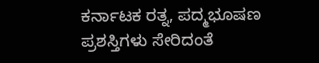ಕರ್ನಾಟಕ ರತ್ನ, ಪದ್ಮಭೂಷಣ ಪ್ರಶಸ್ತಿಗಳು ಸೇರಿದಂತೆ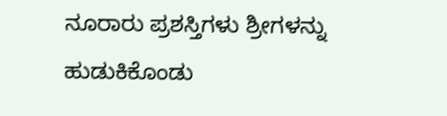ನೂರಾರು ಪ್ರಶಸ್ತಿಗಳು ಶ್ರೀಗಳನ್ನು ಹುಡುಕಿಕೊಂಡು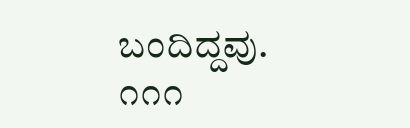ಬಂದಿದ್ದವು.
೧೧೧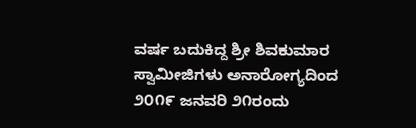ವರ್ಷ ಬದುಕಿದ್ದ ಶ್ರೀ ಶಿವಕುಮಾರ ಸ್ವಾಮೀಜಿಗಳು ಅನಾರೋಗ್ಯದಿಂದ ೨೦೧೯ ಜನವರಿ ೨೧ರಂದು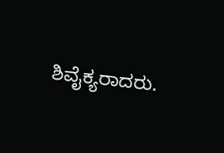ಶಿವೈಕ್ಯರಾದರು.